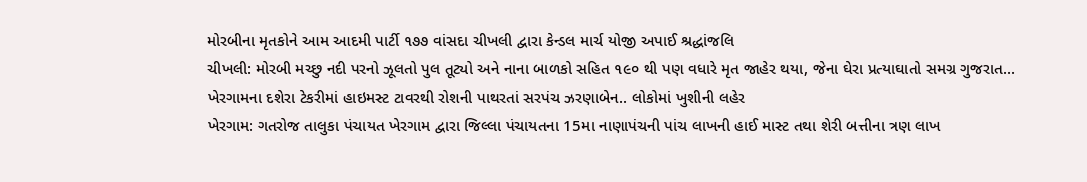મોરબીના મૃતકોને આમ આદમી પાર્ટી ૧૭૭ વાંસદા ચીખલી દ્વારા કેન્ડલ માર્ચ યોજી અપાઈ શ્રદ્ધાંજલિ
ચીખલી: મોરબી મચ્છુ નદી પરનો ઝૂલતો પુલ તૂટ્યો અને નાના બાળકો સહિત ૧૯૦ થી પણ વધારે મૃત જાહેર થયા, જેના ઘેરા પ્રત્યાઘાતો સમગ્ર ગુજરાત...
ખેરગામના દશેરા ટેકરીમાં હાઇમસ્ટ ટાવરથી રોશની પાથરતાં સરપંચ ઝરણાબેન.. લોકોમાં ખુશીની લહેર
ખેરગામ: ગતરોજ તાલુકા પંચાયત ખેરગામ દ્વારા જિલ્લા પંચાયતના 15મા નાણાપંચની પાંચ લાખની હાઈ માસ્ટ તથા શેરી બત્તીના ત્રણ લાખ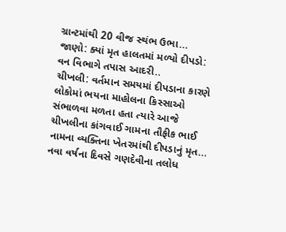ગ્રાન્ટમાંથી 20 વીજ સ્થંભ ઉભા...
જાણો: ક્યાં મૃત હાલતમાં મળ્યો દીપડો: વન વિભાગે તપાસ આદરી..
ચીખલી: વર્તમાન સમયમાં દીપડાના કારણે લોકોમાં ભયના માહોલના કિસ્સાઓ સંભાળવા મળતા હતા ત્યારે આજે ચીખલીના કાંગવાઈ ગામના તૌફીક ભાઈ નામના વ્યક્તિના ખેતરમાંથી દીપડાનું મૃત...
નવા વર્ષના દિવસે ગણદેવીના તલોધ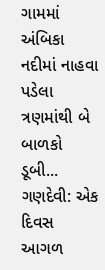ગામમાં અંબિકા નદીમાં નાહવા પડેલા ત્રણમાંથી બે બાળકો ડૂબી...
ગણદેવી: એક દિવસ આગળ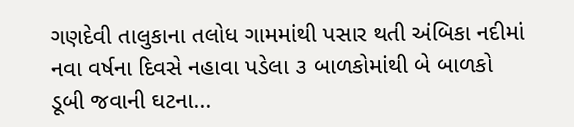ગણદેવી તાલુકાના તલોધ ગામમાંથી પસાર થતી અંબિકા નદીમાં નવા વર્ષના દિવસે નહાવા પડેલા ૩ બાળકોમાંથી બે બાળકો ડૂબી જવાની ઘટના...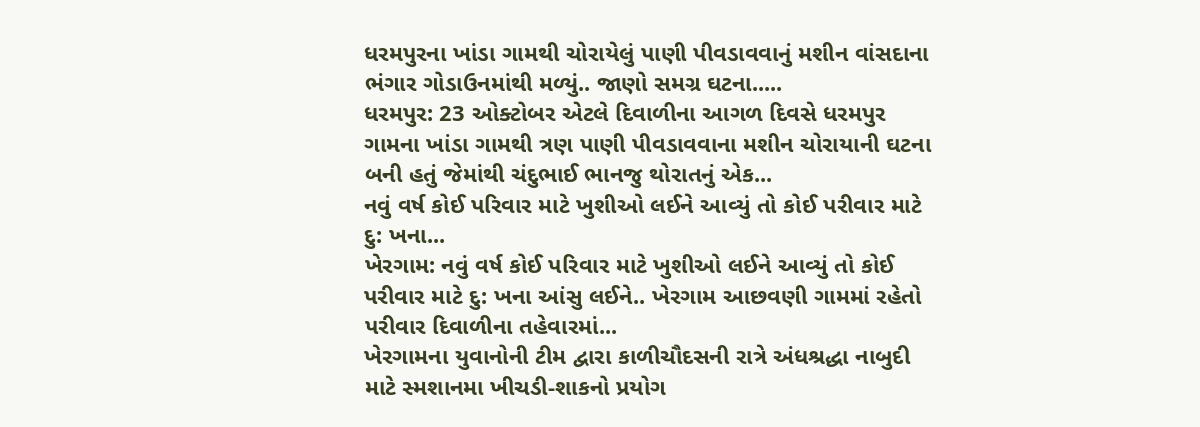ધરમપુરના ખાંડા ગામથી ચોરાયેલું પાણી પીવડાવવાનું મશીન વાંસદાના ભંગાર ગોડાઉનમાંથી મળ્યું.. જાણો સમગ્ર ઘટના.....
ધરમપુર: 23 ઓક્ટોબર એટલે દિવાળીના આગળ દિવસે ધરમપુર ગામના ખાંડા ગામથી ત્રણ પાણી પીવડાવવાના મશીન ચોરાયાની ઘટના બની હતું જેમાંથી ચંદુભાઈ ભાનજુ થોરાતનું એક...
નવું વર્ષ કોઈ પરિવાર માટે ખુશીઓ લઈને આવ્યું તો કોઈ પરીવાર માટે દુ: ખના...
ખેરગામ: નવું વર્ષ કોઈ પરિવાર માટે ખુશીઓ લઈને આવ્યું તો કોઈ પરીવાર માટે દુ: ખના આંસુ લઈને.. ખેરગામ આછવણી ગામમાં રહેતો પરીવાર દિવાળીના તહેવારમાં...
ખેરગામના યુવાનોની ટીમ દ્વારા કાળીચૌદસની રાત્રે અંધશ્રદ્ધા નાબુદી માટે સ્મશાનમા ખીચડી-શાકનો પ્રયોગ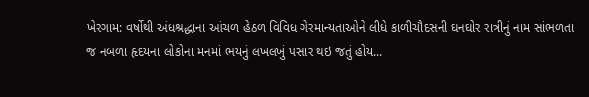ખેરગામ: વર્ષોથી અંધશ્રદ્ધાના આંચળ હેઠળ વિવિધ ગેરમાન્યતાઓને લીધે કાળીચૌદસની ઘનઘોર રાત્રીનું નામ સાંભળતા જ નબળા હૃદયના લોકોના મનમાં ભયનું લખલખું પસાર થઇ જતું હોય...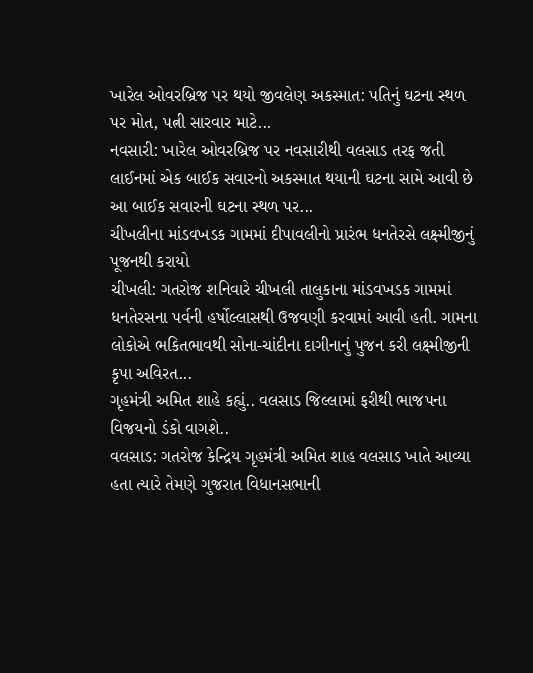ખારેલ ઓવરબ્રિજ પર થયો જીવલેણ અકસ્માત: પતિનું ઘટના સ્થળ પર મોત, પત્ની સારવાર માટે...
નવસારી: ખારેલ ઓવરબ્રિજ પર નવસારીથી વલસાડ તરફ જતી લાઈનમાં એક બાઈક સવારનો અકસ્માત થયાની ઘટના સામે આવી છે આ બાઈક સવારની ઘટના સ્થળ પર...
ચીખલીના માંડવખડક ગામમાં દીપાવલીનો પ્રારંભ ધનતેરસે લક્ષ્મીજીનું પૂજનથી કરાયો
ચીખલી: ગતરોજ શનિવારે ચીખલી તાલુકાના માંડવખડક ગામમાં ધનતેરસના પર્વની હર્ષોલ્લાસથી ઉજવણી કરવામાં આવી હતી. ગામના લોકોએ ભકિતભાવથી સોના-ચાંદીના દાગીનાનું પુજન કરી લક્ષ્મીજીની કૃપા અવિરત...
ગૃહમંત્રી અમિત શાહે કહ્યું.. વલસાડ જિલ્લામાં ફરીથી ભાજપના વિજયનો ડંકો વાગશે..
વલસાડ: ગતરોજ કેન્દ્રિય ગૃહમંત્રી અમિત શાહ વલસાડ ખાતે આવ્યા હતા ત્યારે તેમણે ગુજરાત વિધાનસભાની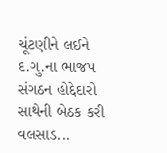ચૂંટણીને લઈને દ.ગુ.ના ભાજપ સંગઠન હોદ્દેદારો સાથેની બેઠક કરી વલસાડ...